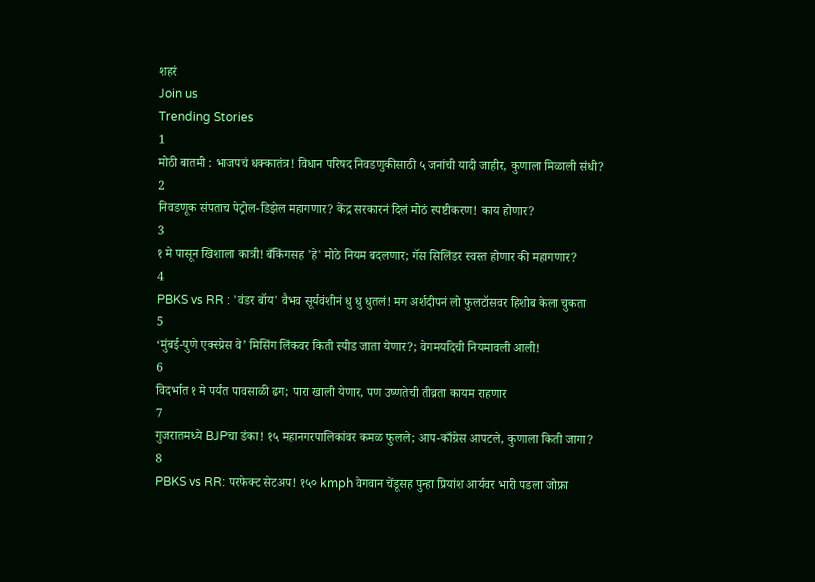शहरं
Join us
Trending Stories
1
मोठी बातमी : भाजपचं धक्कातंत्र! विधान परिषद निवडणुकीसाठी ५ जनांची यादी जाहीर, कुणाला मिळाली संधी?
2
निवडणूक संपताच पेट्रोल-डिझेल महागणार? केंद्र सरकारनं दिलं मोठं स्पष्टीकरण! काय होणार?
3
१ मे पासून खिशाला कात्री! बँकिंगसह 'हे' मोठे नियम बदलणार; गॅस सिलिंडर स्वस्त होणार की महागणार?
4
PBKS vs RR : 'वंडर बॉय' वैभव सूर्यवंशीनं धु धु धुतलं! मग अर्शदीपनं लो फुलटॉसवर हिशोब केला चुकता
5
‘मुंबई-पुणे एक्स्प्रेस वे’ मिसिंग लिंकवर किती स्पीड जाता येणार?; वेगमर्यादेची नियमावली आली!
6
विदर्भात १ मे पर्यंत पावसाळी ढग; पारा खाली येणार, पण उष्णतेची तीव्रता कायम राहणार
7
गुजरातमध्ये BJPचा डंका! १५ महानगरपालिकांवर कमळ फुलले; आप-काँग्रेस आपटले, कुणाला किती जागा?
8
PBKS vs RR: परफेक्ट सेटअप! १५० kmph वेगवान चेंडूसह पुन्हा प्रियांश आर्यवर भारी पडला जोफ्रा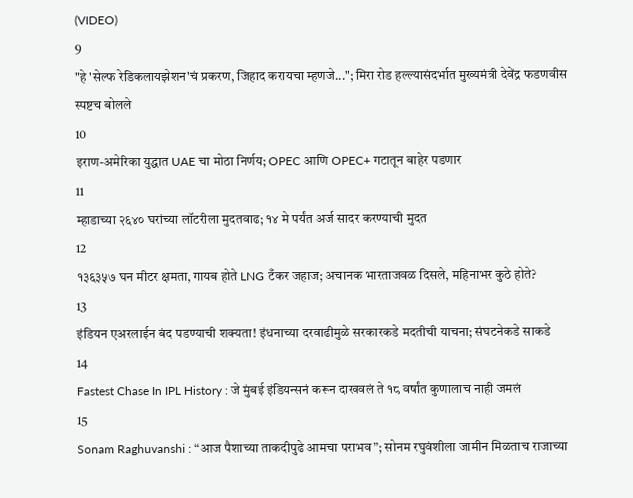(VIDEO)
9
"हे 'सेल्फ रेडिकलायझेशन'चं प्रकरण, जिहाद करायचा म्हणजे..."; मिरा रोड हल्ल्यासंदर्भात मुख्यमंत्री देवेंद्र फडणवीस स्पष्टच बोलले
10
इराण-अमेरिका युद्धात UAE चा मोठा निर्णय; OPEC आणि OPEC+ गटातून बाहेर पडणार
11
म्हाडाच्या २६४० घरांच्या लॉटरीला मुदतवाढ; १४ मे पर्यंत अर्ज सादर करण्याची मुदत
12
१३६३५७ घन मीटर क्षमता, गायब होते LNG टँकर जहाज; अचानक भारताजवळ दिसले, महिनाभर कुठे होते?
13
इंडियन एअरलाईन बंद पडण्याची शक्यता! इंधनाच्या दरवाढीमुळे सरकारकडे मदतीची याचना; संघटनेकडे साकडे
14
Fastest Chase In IPL History : जे मुंबई इंडियन्सनं करून दाखवलं ते १८ वर्षांत कुणालाच नाही जमलं
15
Sonam Raghuvanshi : “आज पैशाच्या ताकदीपुढे आमचा पराभव”; सोनम रघुवंशीला जामीन मिळताच राजाच्या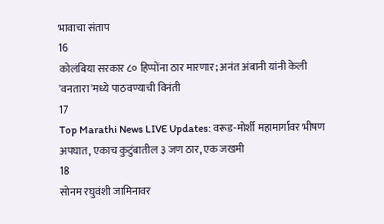भावाचा संताप
16
कोलंबिया सरकार ८० हिप्पोंना ठार मारणार; अनंत अंबानी यांनी केली 'वनतारा'मध्ये पाठवण्याची विनंती
17
Top Marathi News LIVE Updates: वरूड-मोर्शी महामार्गावर भीषण अपघात, एकाच कुटुंबातील ३ जण ठार, एक जखमी
18
सोनम रघुवंशी जामिनावर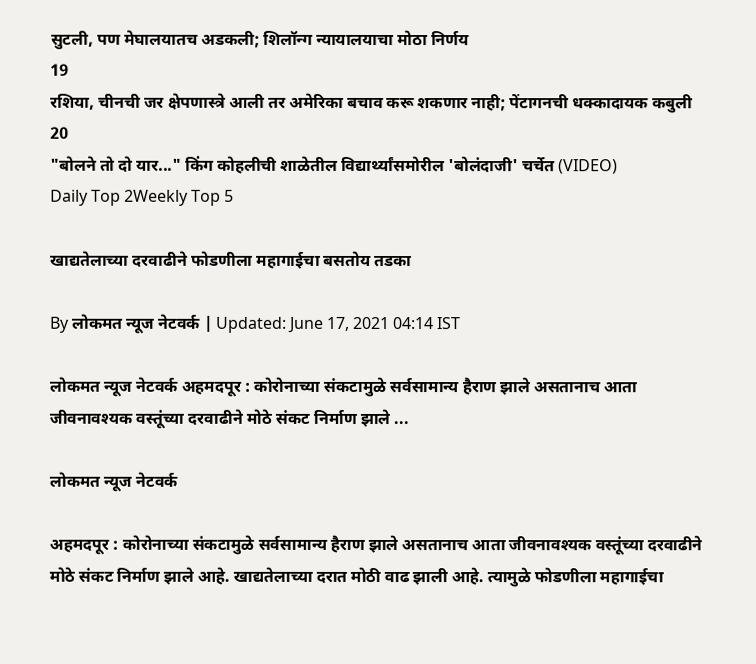सुटली, पण मेघालयातच अडकली; शिलॉन्ग न्यायालयाचा मोठा निर्णय
19
रशिया, चीनची जर क्षेपणास्त्रे आली तर अमेरिका बचाव करू शकणार नाही; पेंटागनची धक्कादायक कबुली
20
"बोलने तो दो यार..." किंग कोहलीची शाळेतील विद्यार्थ्यांसमोरील 'बोलंदाजी' चर्चेत (VIDEO)
Daily Top 2Weekly Top 5

खाद्यतेलाच्या दरवाढीने फोडणीला महागाईचा बसतोय तडका

By लोकमत न्यूज नेटवर्क | Updated: June 17, 2021 04:14 IST

लोकमत न्यूज नेटवर्क अहमदपूर : कोरोनाच्या संकटामुळे सर्वसामान्य हैराण झाले असतानाच आता जीवनावश्यक वस्तूंच्या दरवाढीने मोठे संकट निर्माण झाले ...

लोकमत न्यूज नेटवर्क

अहमदपूर : कोरोनाच्या संकटामुळे सर्वसामान्य हैराण झाले असतानाच आता जीवनावश्यक वस्तूंच्या दरवाढीने मोठे संकट निर्माण झाले आहे. खाद्यतेलाच्या दरात मोठी वाढ झाली आहे. त्यामुळे फोडणीला महागाईचा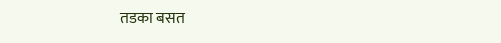तडका बसत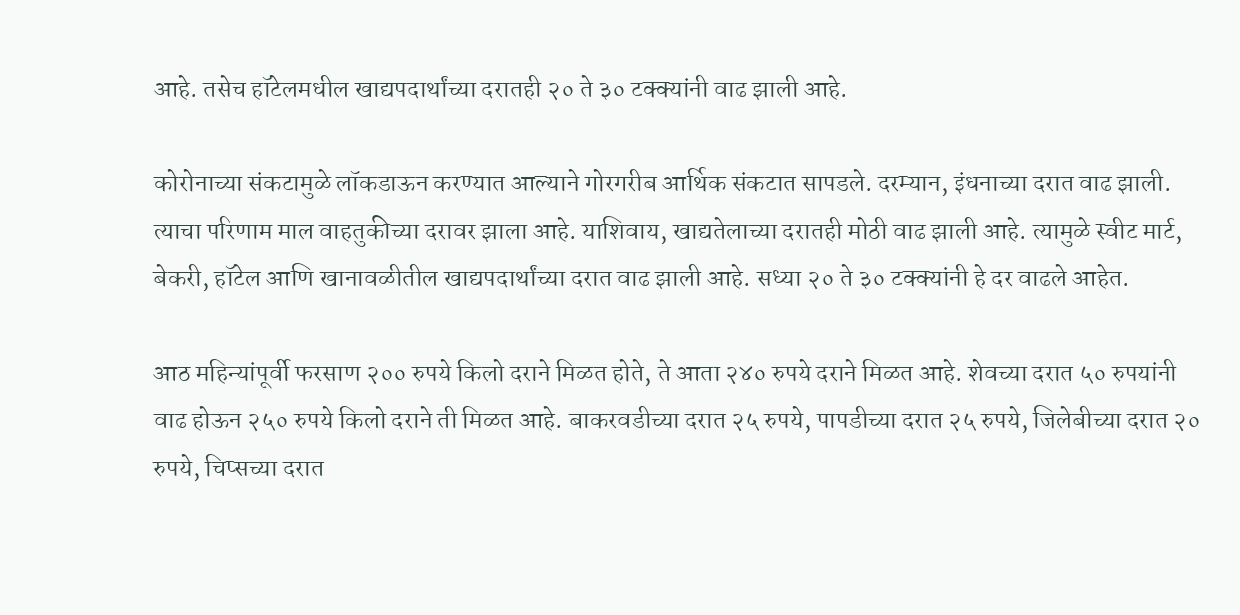आहे. तसेच हॉटेलमधील खाद्यपदार्थांच्या दरातही २० ते ३० टक्क्यांनी वाढ झाली आहे.

कोरोनाच्या संकटामुळे लॉकडाऊन करण्यात आल्याने गोरगरीब आर्थिक संकटात सापडले. दरम्यान, इंधनाच्या दरात वाढ झाली. त्याचा परिणाम माल वाहतुकीच्या दरावर झाला आहे. याशिवाय, खाद्यतेलाच्या दरातही मोठी वाढ झाली आहे. त्यामुळे स्वीट मार्ट, बेकरी, हॉटेल आणि खानावळीतील खाद्यपदार्थांच्या दरात वाढ झाली आहे. सध्या २० ते ३० टक्क्यांनी हे दर वाढले आहेत.

आठ महिन्यांपूर्वी फरसाण २०० रुपये किलो दराने मिळत होते, ते आता २४० रुपये दराने मिळत आहे. शेवच्या दरात ५० रुपयांनी वाढ होऊन २५० रुपये किलो दराने ती मिळत आहे. बाकरवडीच्या दरात २५ रुपये, पापडीच्या दरात २५ रुपये, जिलेबीच्या दरात २० रुपये, चिप्सच्या दरात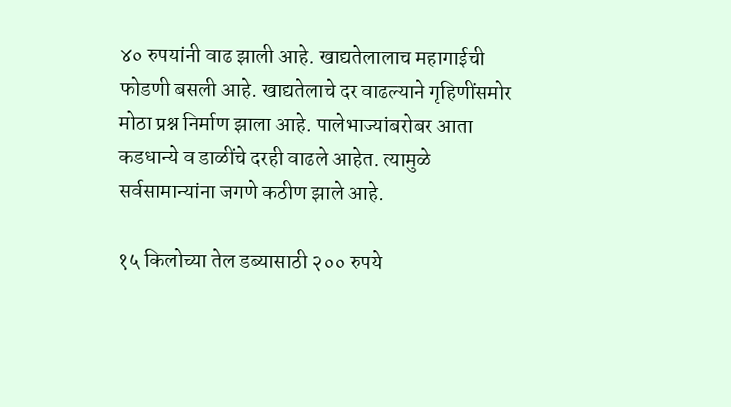४० रुपयांनी वाढ झाली आहे. खाद्यतेलालाच महागाईची फोडणी बसली आहे. खाद्यतेलाचे दर वाढल्याने गृहिणींसमोर मोठा प्रश्न निर्माण झाला आहे. पालेभाज्यांबरोबर आता कडधान्ये व डाळींचे दरही वाढले आहेत. त्यामुळे सर्वसामान्यांना जगणे कठीण झाले आहे.

१५ किलोच्या तेल डब्यासाठी २०० रुपये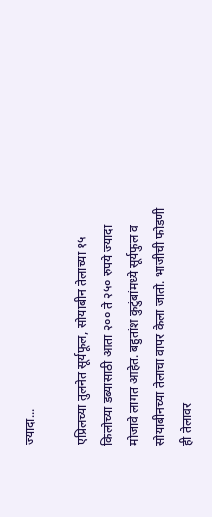ज्यादा...

एप्रिलच्या तुलनेत सूर्यफूल, सोयाबीन तेलाच्या १५ किलोच्या डब्यासाठी आता २०० ते २५० रुपये ज्यादा मोजावे लागत आहेत. बहुतांश कुटुंबांमध्ये सूर्यफुल व सोयाबीनच्या तेलाचा वापर केला जातो. भाजीची फोडणी ही तेलावर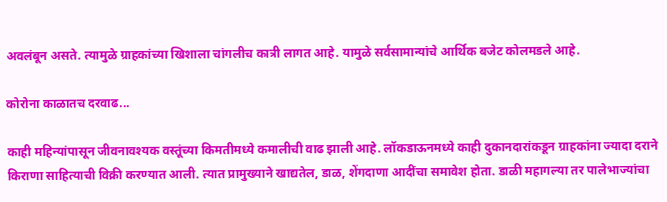अवलंबून असते. त्यामुळे ग्राहकांच्या खिशाला चांगलीच कात्री लागत आहे. यामुळे सर्वसामान्यांचे आर्थिक बजेट कोलमडले आहे.

कोरोना काळातच दरवाढ...

काही महिन्यांपासून जीवनावश्यक वस्तूंच्या किमतीमध्ये कमालीची वाढ झाली आहे. लॉकडाऊनमध्ये काही दुकानदारांकडून ग्राहकांना ज्यादा दराने किराणा साहित्याची विक्री करण्यात आली. त्यात प्रामुख्याने खाद्यतेल, डाळ, शेंगदाणा आदींचा समावेश होता. डाळी महागल्या तर पालेभाज्यांचा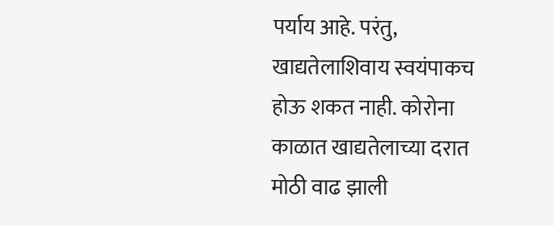पर्याय आहे. परंतु, खाद्यतेलाशिवाय स्वयंपाकच होऊ शकत नाही. कोरोना काळात खाद्यतेलाच्या दरात मोठी वाढ झाली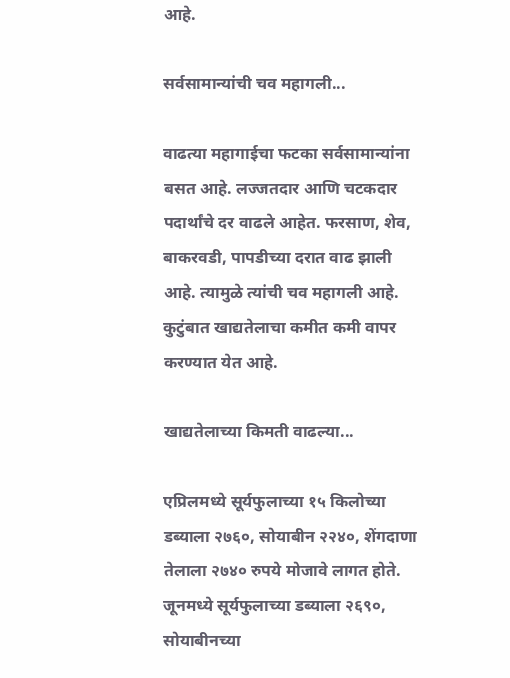आहे.

सर्वसामान्यांची चव महागली...

वाढत्या महागाईचा फटका सर्वसामान्यांना बसत आहे. लज्जतदार आणि चटकदार पदार्थांचे दर वाढले आहेत. फरसाण, शेव, बाकरवडी, पापडीच्या दरात वाढ झाली आहे. त्यामुळे त्यांची चव महागली आहे. कुटुंबात खाद्यतेलाचा कमीत कमी वापर करण्यात येत आहे.

खाद्यतेलाच्या किमती वाढल्या...

एप्रिलमध्ये सूर्यफुलाच्या १५ किलोच्या डब्याला २७६०, सोयाबीन २२४०, शेंगदाणा तेलाला २७४० रुपये मोजावे लागत होते. जूनमध्ये सूर्यफुलाच्या डब्याला २६९०, सोयाबीनच्या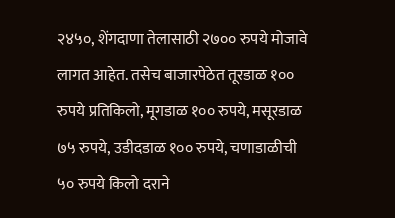२४५०, शेंगदाणा तेलासाठी २७०० रुपये मोजावे लागत आहेत. तसेच बाजारपेठेत तूरडाळ १०० रुपये प्रतिकिलो, मूगडाळ १०० रुपये, मसूरडाळ ७५ रुपये, उडीदडाळ १०० रुपये, चणाडाळीची ५० रुपये किलो दराने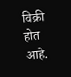विक्री होत आहे.